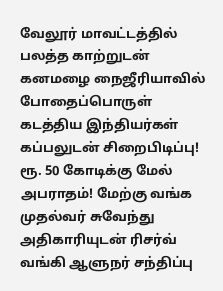வேலூர் மாவட்டத்தில் பலத்த காற்றுடன் கனமழை நைஜீரியாவில் போதைப்பொருள் கடத்திய இந்தியர்கள் கப்பலுடன் சிறைபிடிப்பு! ரூ. 50 கோடிக்கு மேல் அபராதம்! மேற்கு வங்க முதல்வர் சுவேந்து அதிகாரியுடன் ரிசர்வ் வங்கி ஆளுநர் சந்திப்பு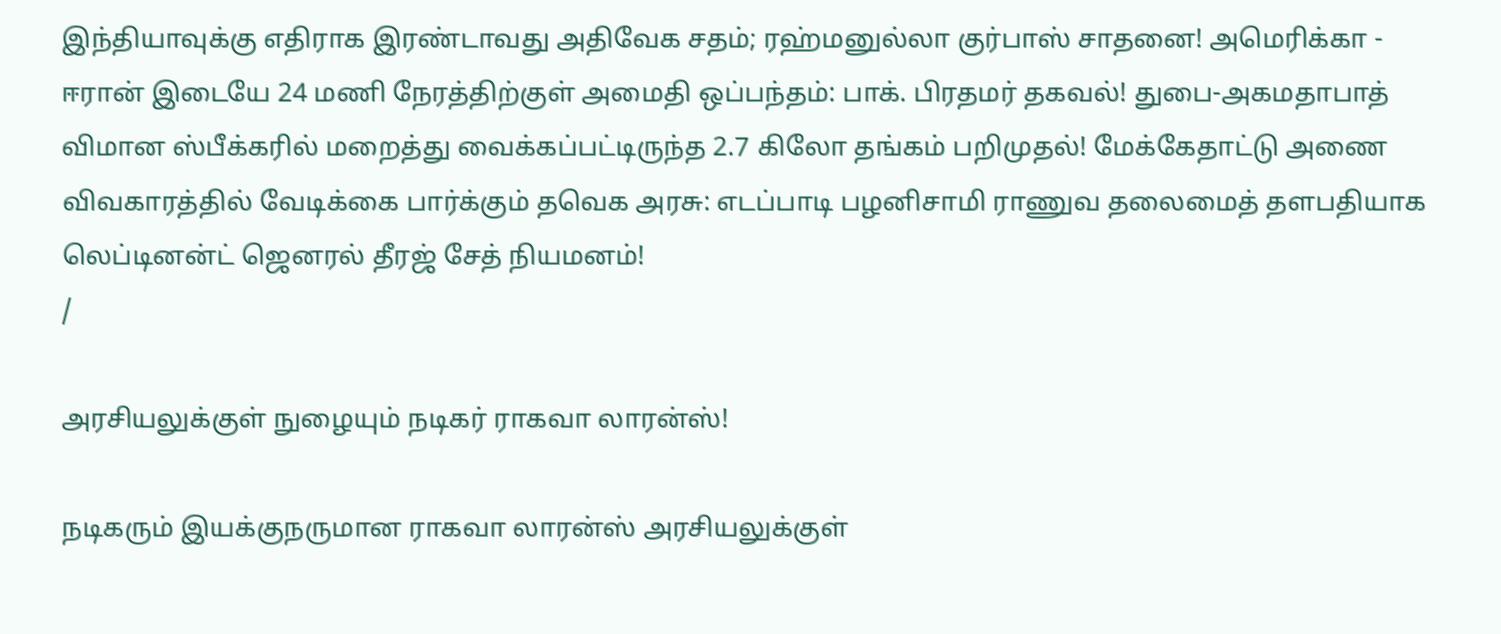இந்தியாவுக்கு எதிராக இரண்டாவது அதிவேக சதம்; ரஹ்மனுல்லா குர்பாஸ் சாதனை! அமெரிக்கா - ஈரான் இடையே 24 மணி நேரத்திற்குள் அமைதி ஒப்பந்தம்: பாக். பிரதமர் தகவல்! துபை-அகமதாபாத் விமான ஸ்பீக்கரில் மறைத்து வைக்கப்பட்டிருந்த 2.7 கிலோ தங்கம் பறிமுதல்! மேக்கேதாட்டு அணை விவகாரத்தில் வேடிக்கை பார்க்கும் தவெக அரசு: எடப்பாடி பழனிசாமி ராணுவ தலைமைத் தளபதியாக லெப்டினன்ட் ஜெனரல் தீரஜ் சேத் நியமனம்!
/

அரசியலுக்குள் நுழையும் நடிகர் ராகவா லாரன்ஸ்!

நடிகரும் இயக்குநருமான ராகவா லாரன்ஸ் அரசியலுக்குள்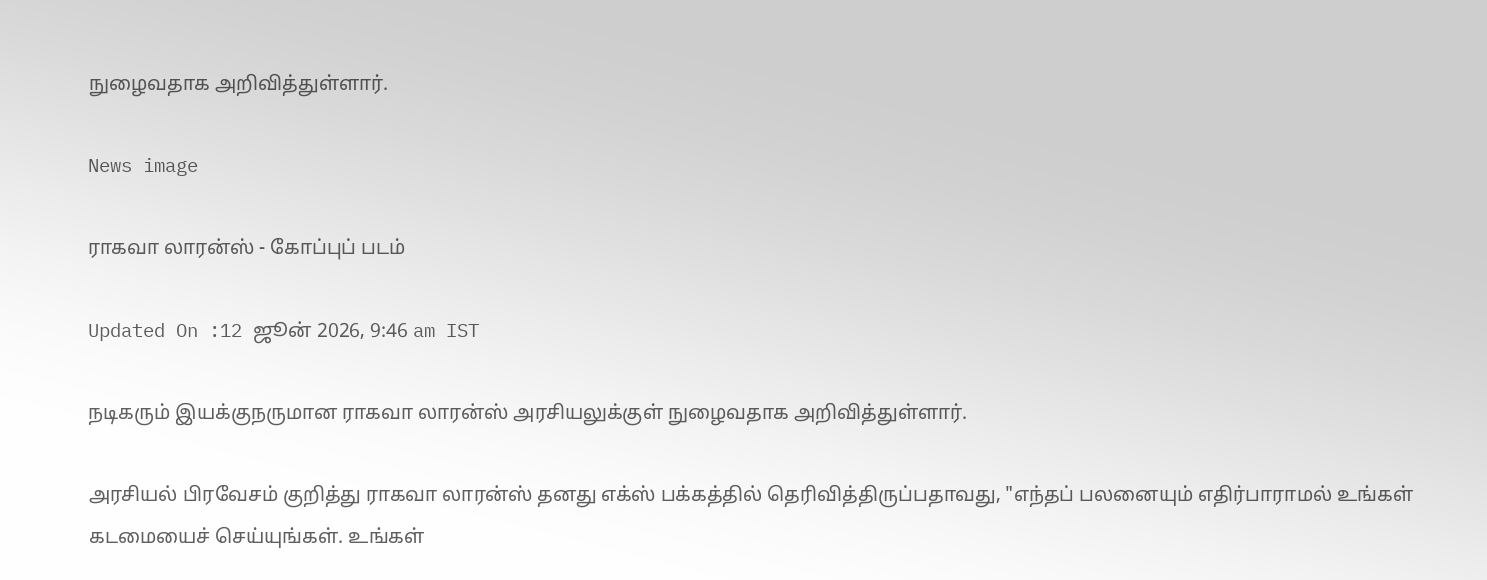நுழைவதாக அறிவித்துள்ளார்.

News image

ராகவா லாரன்ஸ் - கோப்புப் படம்

Updated On :12 ஜூன் 2026, 9:46 am IST

நடிகரும் இயக்குநருமான ராகவா லாரன்ஸ் அரசியலுக்குள் நுழைவதாக அறிவித்துள்ளார்.

அரசியல் பிரவேசம் குறித்து ராகவா லாரன்ஸ் தனது எக்ஸ் பக்கத்தில் தெரிவித்திருப்பதாவது, "எந்தப் பலனையும் எதிர்பாராமல் உங்கள் கடமையைச் செய்யுங்கள். உங்கள்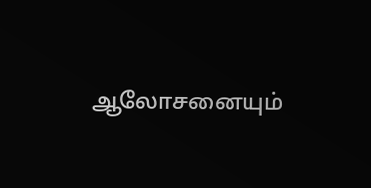ஆலோசனையும்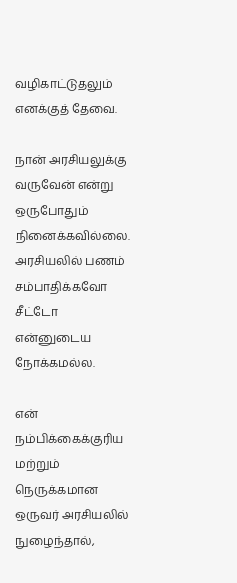வழிகாட்டுதலும் எனக்குத் தேவை.

நான் அரசியலுக்கு வருவேன் என்று ஒருபோதும் நினைக்கவில்லை. அரசியலில் பணம் சம்பாதிக்கவோ சீட்டோ என்னுடைய நோக்கமல்ல.

என் நம்பிக்கைக்குரிய மற்றும் நெருக்கமான ஒருவர் அரசியலில் நுழைந்தால்,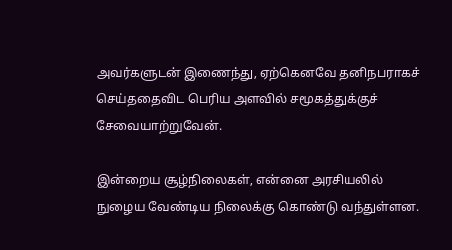அவர்களுடன் இணைந்து, ஏற்கெனவே தனிநபராகச் செய்ததைவிட பெரிய அளவில் சமூகத்துக்குச் சேவையாற்றுவேன்.

இன்றைய சூழ்நிலைகள், என்னை அரசியலில் நுழைய வேண்டிய நிலைக்கு கொண்டு வந்துள்ளன.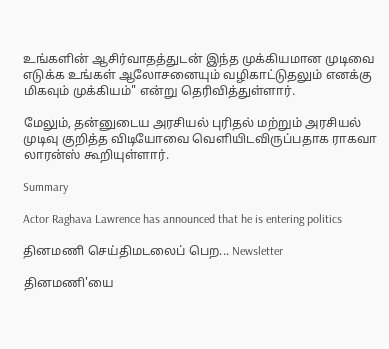உங்களின் ஆசிர்வாதத்துடன் இந்த முக்கியமான முடிவை எடுக்க உங்கள் ஆலோசனையும் வழிகாட்டுதலும் எனக்கு மிகவும் முக்கியம்" என்று தெரிவித்துள்ளார்.

மேலும், தன்னுடைய அரசியல் புரிதல் மற்றும் அரசியல் முடிவு குறித்த விடியோவை வெளியிடவிருப்பதாக ராகவா லாரன்ஸ் கூறியுள்ளார்.

Summary

Actor Raghava Lawrence has announced that he is entering politics

தினமணி செய்திமடலைப் பெற... Newsletter

தினமணி'யை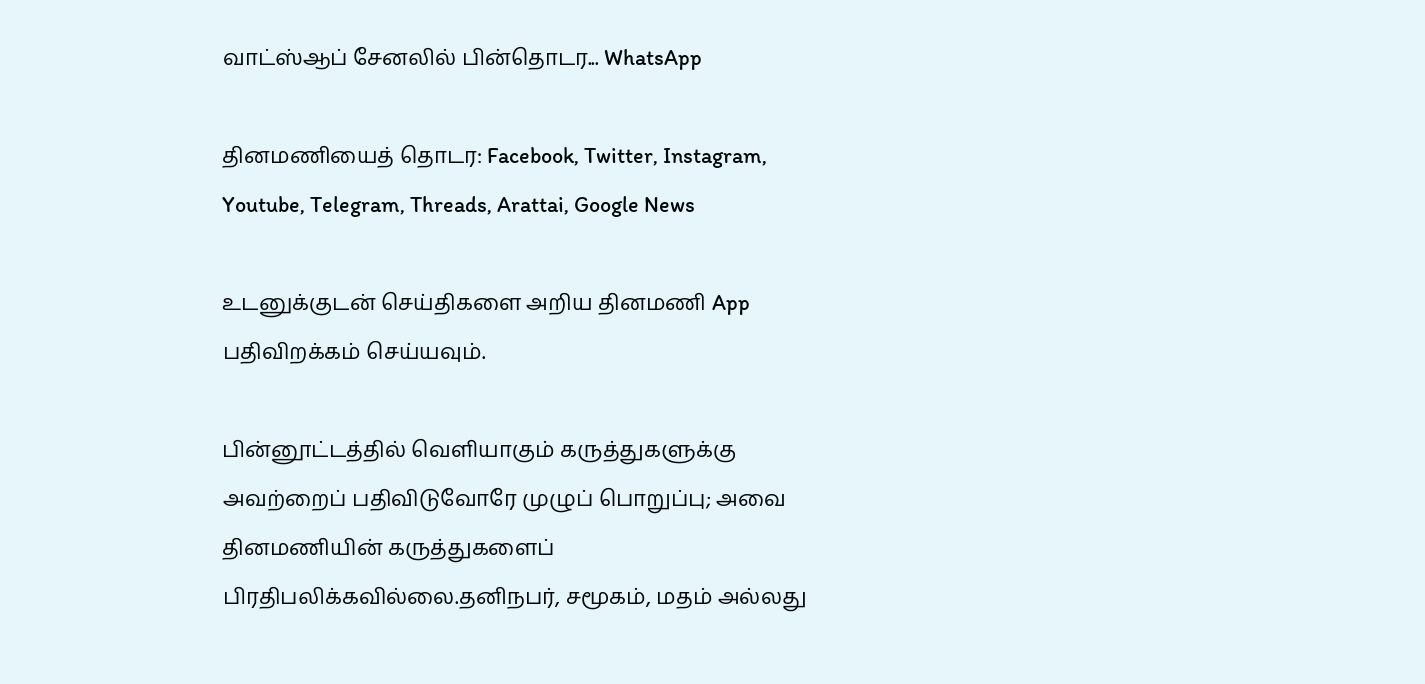வாட்ஸ்ஆப் சேனலில் பின்தொடர... WhatsApp

தினமணியைத் தொடர: Facebook, Twitter, Instagram, Youtube, Telegram, Threads, Arattai, Google News

உடனுக்குடன் செய்திகளை அறிய தினமணி App பதிவிறக்கம் செய்யவும்.

பின்னூட்டத்தில் வெளியாகும் கருத்துகளுக்கு அவற்றைப் பதிவிடுவோரே முழுப் பொறுப்பு; அவை தினமணியின் கருத்துகளைப் பிரதிபலிக்கவில்லை.தனிநபர், சமூகம், மதம் அல்லது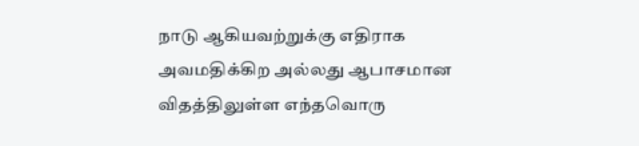நாடு ஆகியவற்றுக்கு எதிராக அவமதிக்கிற அல்லது ஆபாசமான விதத்திலுள்ள எந்தவொரு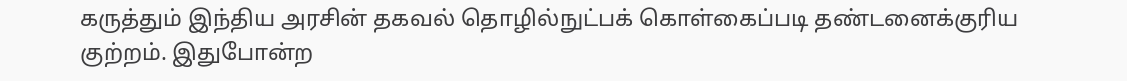கருத்தும் இந்திய அரசின் தகவல் தொழில்நுட்பக் கொள்கைப்படி தண்டனைக்குரிய குற்றம். இதுபோன்ற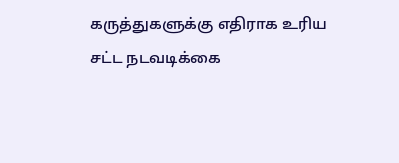கருத்துகளுக்கு எதிராக உரிய சட்ட நடவடிக்கை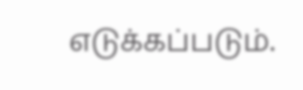எடுக்கப்படும்.